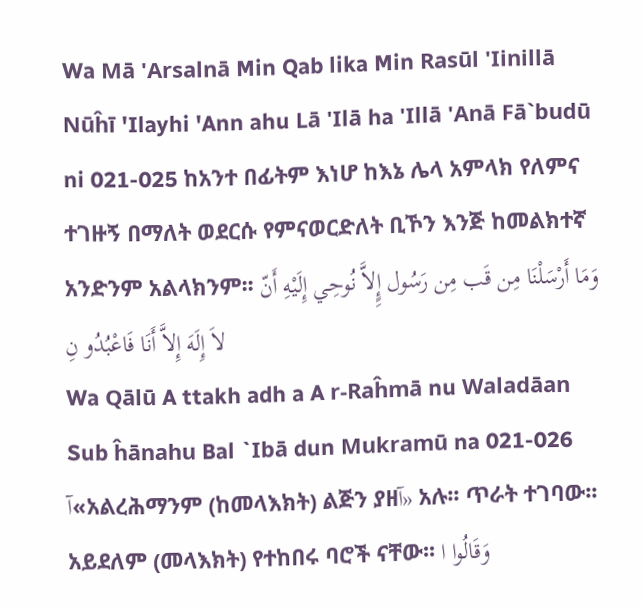Wa Mā 'Arsalnā Min Qab lika Min Rasūl 'Iinillā Nūĥī 'Ilayhi 'Ann ahu Lā 'Ilā ha 'Illā 'Anā Fā`budū ni 021-025 ከአንተ በፊትም እነሆ ከእኔ ሌላ አምላክ የለምና ተገዙኝ በማለት ወደርሱ የምናወርድለት ቢኾን እንጅ ከመልክተኛ አንድንም አልላክንም፡፡ وَمَا أَرْسَلْنَا مِن قَب مِن رَسُول إٍِلاَّ نُوحِي إِلَيْهِ أَنّ لاَ إِلَهَ إِلاَّ أَنَا فَاعْبُدُو نِ
Wa Qālū A ttakh adh a A r-Raĥmā nu Waladāan Sub ĥānahu Bal `Ibā dun Mukramū na 021-026 آ«አልረሕማንም (ከመላእክት) ልጅን ያዘآ» አሉ፡፡ ጥራት ተገባው፡፡ አይደለም (መላእክት) የተከበሩ ባሮች ናቸው፡፡ وَقَالُوا ا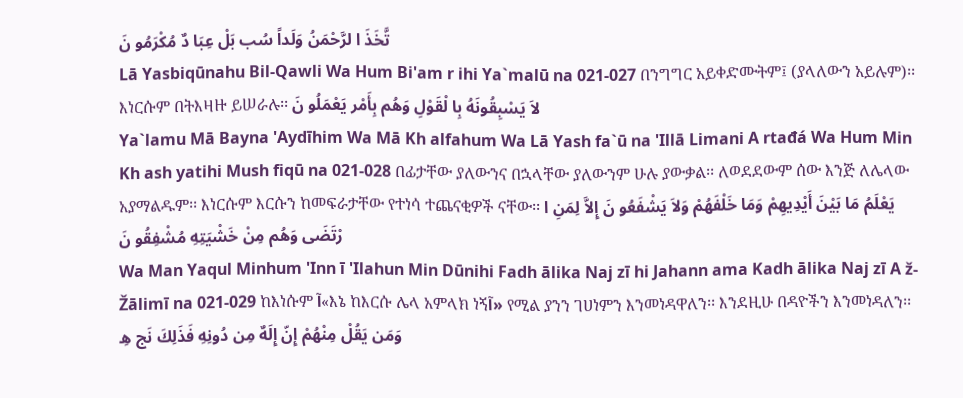تَّخَذَ ا لرَّحْمَنُ وَلَداً سُب بَلْ عِبَا دٌ مُكْرَمُو نَ
Lā Yasbiqūnahu Bil-Qawli Wa Hum Bi'am r ihi Ya`malū na 021-027 በንግግር አይቀድሙትም፤ (ያላለውን አይሉም)፡፡ እነርሱም በትእዛዙ ይሠራሉ፡፡ لاَ يَسْبِقُونَهُ بِا لْقَوْلِ وَهُم بِأَمْر يَعْمَلُو نَ
Ya`lamu Mā Bayna 'Aydīhim Wa Mā Kh alfahum Wa Lā Yash fa`ū na 'Illā Limani A rtađá Wa Hum Min Kh ash yatihi Mush fiqū na 021-028 በፊታቸው ያለውንና በኋላቸው ያለውንም ሁሉ ያውቃል፡፡ ለወደደውም ሰው እንጅ ለሌላው አያማልዱም፡፡ እነርሱም እርሱን ከመፍራታቸው የተነሳ ተጨናቂዎች ናቸው፡፡ يَعْلَمُ مَا بَيْنَ أَيْدِيهِمْ وَمَا خَلْفَهُمْ وَلاَ يَشْفَعُو نَ إِلاَّ لِمَنِ ا رْتَضَى وَهُم مِنْ خَشْيَتِهِ مُشْفِقُو نَ
Wa Man Yaqul Minhum 'Inn ī 'Ilahun Min Dūnihi Fadh ālika Naj zī hi Jahann ama Kadh ālika Naj zī A ž-Žālimī na 021-029 ከእነሱም آ«እኔ ከእርሱ ሌላ አምላክ ነኝآ» የሚል ያንን ገሀነምን እንመነዳዋለን፡፡ እንደዚሁ በዳዮችን እንመነዳለን፡፡ وَمَن يَقُلْ مِنْهُمْ إِنّ إِلَهٌ مِن دُونِهِ فَذَلِكَ نَج هِ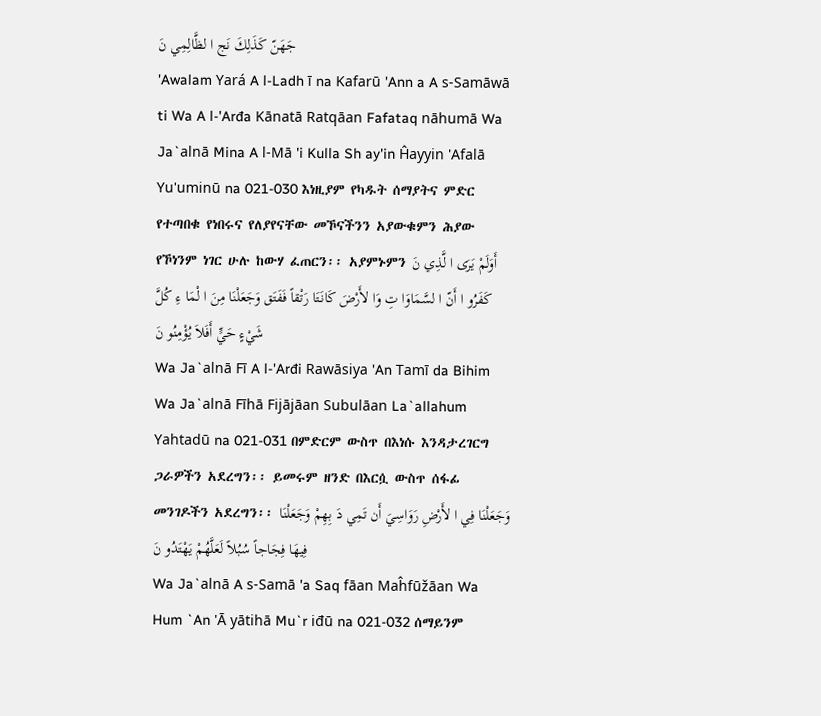جَهَنّ كَذَلِكَ نَج ا لظَّالِمِي نَ
'Awalam Yará A l-Ladh ī na Kafarū 'Ann a A s-Samāwā ti Wa A l-'Arđa Kānatā Ratqāan Fafataq nāhumā Wa Ja`alnā Mina A l-Mā 'i Kulla Sh ay'in Ĥayyin 'Afalā Yu'uminū na 021-030 እነዚያም የካዱት ሰማያትና ምድር የተጣበቁ የነበሩና የለያየናቸው መኾናችንን አያውቁምን ሕያው የኾነንም ነገር ሁሉ ከውሃ ፈጠርን፡፡ አያምኑምን أَوَلَمْ يَرَى ا لَّذِي نَ كَفَرُو ا أَنّ ا لسَّمَاوَا تِ وَا لأَرْضَ كَانَتَا رَتْقاً فَفَتَق وَجَعَلْنَا مِنَ ا لْمَا ءِ كُلَّ شَيْءٍ حَيٍّ أَفَلاَ يُؤْمِنُو نَ
Wa Ja`alnā Fī A l-'Arđi Rawāsiya 'An Tamī da Bihim Wa Ja`alnā Fīhā Fijājāan Subulāan La`allahum Yahtadū na 021-031 በምድርም ውስጥ በእነሱ እንዳታረገርግ ጋራዎችን አደረግን፡፡ ይመሩም ዘንድ በእርሷ ውስጥ ሰፋፊ መንገዶችን አደረግን፡፡ وَجَعَلْنَا فِي ا لأَرْضِ رَوَاسِيَ أَن تَمِي دَ بِهِمْ وَجَعَلْنَا فِيهَا فِجَاجاً سُبُلاً لَعَلَّهُمْ يَهْتَدُو نَ
Wa Ja`alnā A s-Samā 'a Saq fāan Maĥfūžāan Wa Hum `An 'Ā yātihā Mu`r iđū na 021-032 ሰማይንም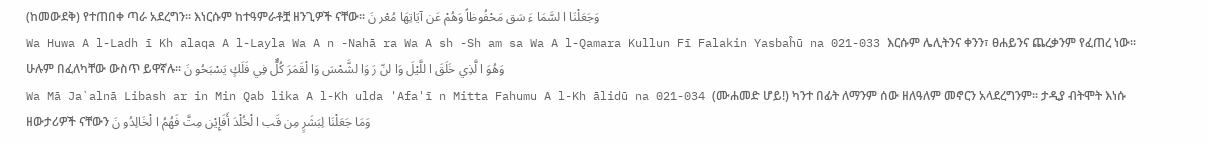(ከመውደቅ) የተጠበቀ ጣራ አደረግን፡፡ እነርሱም ከተዓምራቶቿ ዘንጊዎች ናቸው፡፡ وَجَعَلْنَا ا لسَّمَا ءَ سَق مَحْفُوظاً وَهُمْ عَن آيَاتِهَا مُعْر نَ
Wa Huwa A l-Ladh ī Kh alaqa A l-Layla Wa A n -Nahā ra Wa A sh -Sh am sa Wa A l-Qamara Kullun Fī Falakin Yasbaĥū na 021-033 እርሱም ሌሊትንና ቀንን፣ ፀሐይንና ጨረቃንም የፈጠረ ነው፡፡ ሁሉም በፈለካቸው ውስጥ ይዋኛሉ፡፡ وَهُوَ ا لَّذِي خَلَقَ ا للَّيْلَ وَا لنّ رَ وَا لشَّمْسَ وَا لْقَمَرَ كُلٌّ فِي فَلَكٍ يَسْبَحُو نَ
Wa Mā Ja`alnā Libash ar in Min Qab lika A l-Kh ulda 'Afa'ī n Mitta Fahumu A l-Kh ālidū na 021-034 (ሙሐመድ ሆይ!) ካንተ በፊት ለማንም ሰው ዘለዓለም መኖርን አላደረግንም፡፡ ታዲያ ብትሞት እነሱ ዘውታሪዎች ናቸውን وَمَا جَعَلْنَا لِبَشَرٍ مِن قَب ا لْخُلْدَ أَفَإِيْن مِتَّ فَهُمُ ا لْخَالِدُو نَ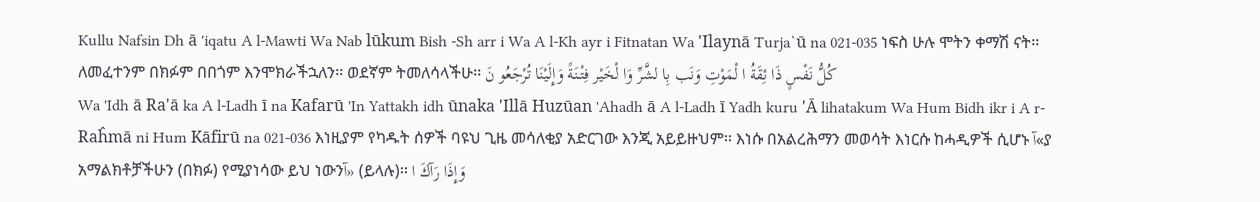Kullu Nafsin Dh ā 'iqatu A l-Mawti Wa Nab lūkum Bish -Sh arr i Wa A l-Kh ayr i Fitnatan Wa 'Ilaynā Turja`ū na 021-035 ነፍስ ሁሉ ሞትን ቀማሽ ናት፡፡ ለመፈተንም በክፉም በበጎም እንሞክራችኋለን፡፡ ወደኛም ትመለሳላችሁ፡፡ كُلُّ نَفْسٍ ذَا ئِقَةُ ا لْمَوْتِ وَنَب بِا لشَّرِّ وَا لْخَيْر فِتْنَةً وَإِلَيْنَا تُرْجَعُو نَ
Wa 'Idh ā Ra'ā ka A l-Ladh ī na Kafarū 'In Yattakh idh ūnaka 'Illā Huzūan 'Ahadh ā A l-Ladh ī Yadh kuru 'Ā lihatakum Wa Hum Bidh ikr i A r-Raĥmā ni Hum Kāfirū na 021-036 እነዚያም የካዱት ሰዎች ባዩህ ጊዜ መሳለቂያ አድርገው እንጂ አይይዙህም፡፡ እነሱ በአልረሕማን መወሳት እነርሱ ከሓዲዎች ሲሆኑ آ«ያ አማልክቶቻችሁን (በክፉ) የሚያነሳው ይህ ነውንآ» (ይላሉ)፡፡ وَإِذَا رَآكَ ا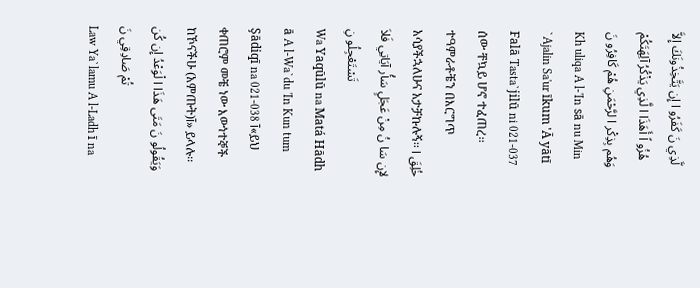لَّذِي نَ كَفَرُو ا إِن يَتَّخِذُونَكَ إِلاَّ هُزُو اً أَهَذَا ا لَّذِي يَذْكُرُ آلِهَتَكُمْ وَهُم بِذِكْر ا لرَّحْمَنِ هُمْ كَافِرُو نَ
Kh uliqa A l-'In sā nu Min `Ajalin Sa'ur īkum 'Ā yātī Falā Tasta`jilū ni 021-037 ሰው ቸኳይ ሆኖ ተፈጠረ፡፡ ተዓምራቶቼን በእርግጥ አሳያችኋለሁና አታቻኩሉኝ፡፡ خُلِقَ ا لإِن سَا نُ مِنْ عَجَلٍ سَأُر آيَاتِي فَلاَ تَسْتَعْجِلُو نِ
Wa Yaqūlū na Matá Hādh ā A l-Wa`du 'In Kun tum Şādiqī na 021-038 آ«ይህ ቀጠሮም መቼ ነው እውነተኞች ከኾናችሁ (አምጡት)آ» ይላሉ፡፡ وَيَقُولُو نَ مَتَى هَذَا ا لْوَعْدُ إِن كُن تُمْ صَادِقِي نَ
Law Ya`lamu A l-Ladh ī na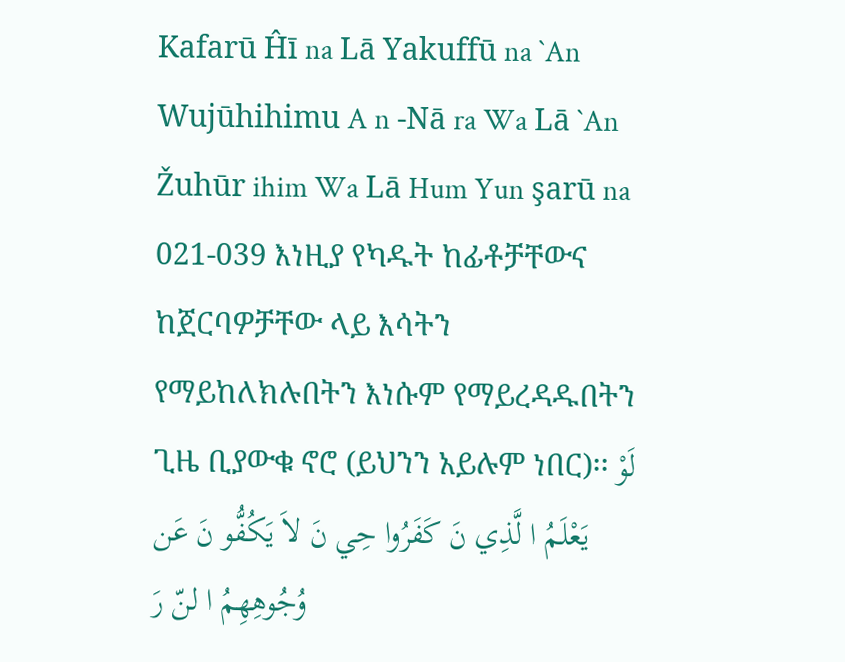Kafarū Ĥī na Lā Yakuffū na `An Wujūhihimu A n -Nā ra Wa Lā `An Žuhūr ihim Wa Lā Hum Yun şarū na 021-039 እነዚያ የካዱት ከፊቶቻቸውና ከጀርባዎቻቸው ላይ እሳትን የማይከለክሉበትን እነሱም የማይረዳዱበትን ጊዜ ቢያውቁ ኖሮ (ይህንን አይሉም ነበር)፡፡ لَوْ يَعْلَمُ ا لَّذِي نَ كَفَرُوا حِي نَ لاَ يَكُفُّو نَ عَن وُجُوهِهِمُ ا لنّ رَ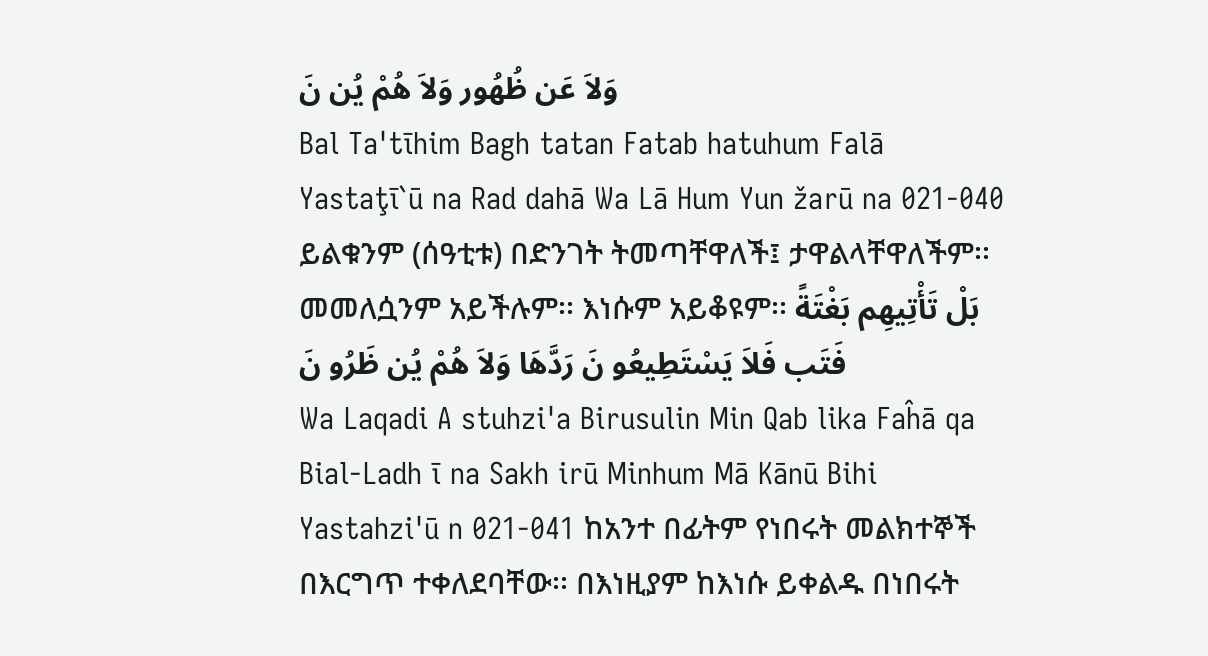وَلاَ عَن ظُهُور وَلاَ هُمْ يُن نَ
Bal Ta'tīhim Bagh tatan Fatab hatuhum Falā Yastaţī`ū na Rad dahā Wa Lā Hum Yun žarū na 021-040 ይልቁንም (ሰዓቲቱ) በድንገት ትመጣቸዋለች፤ ታዋልላቸዋለችም፡፡ መመለሷንም አይችሉም፡፡ እነሱም አይቆዩም፡፡ بَلْ تَأْتِيهِم بَغْتَةً فَتَب فَلاَ يَسْتَطِيعُو نَ رَدَّهَا وَلاَ هُمْ يُن ظَرُو نَ
Wa Laqadi A stuhzi'a Birusulin Min Qab lika Faĥā qa Bial-Ladh ī na Sakh irū Minhum Mā Kānū Bihi Yastahzi'ū n 021-041 ከአንተ በፊትም የነበሩት መልክተኞች በእርግጥ ተቀለደባቸው፡፡ በእነዚያም ከእነሱ ይቀልዱ በነበሩት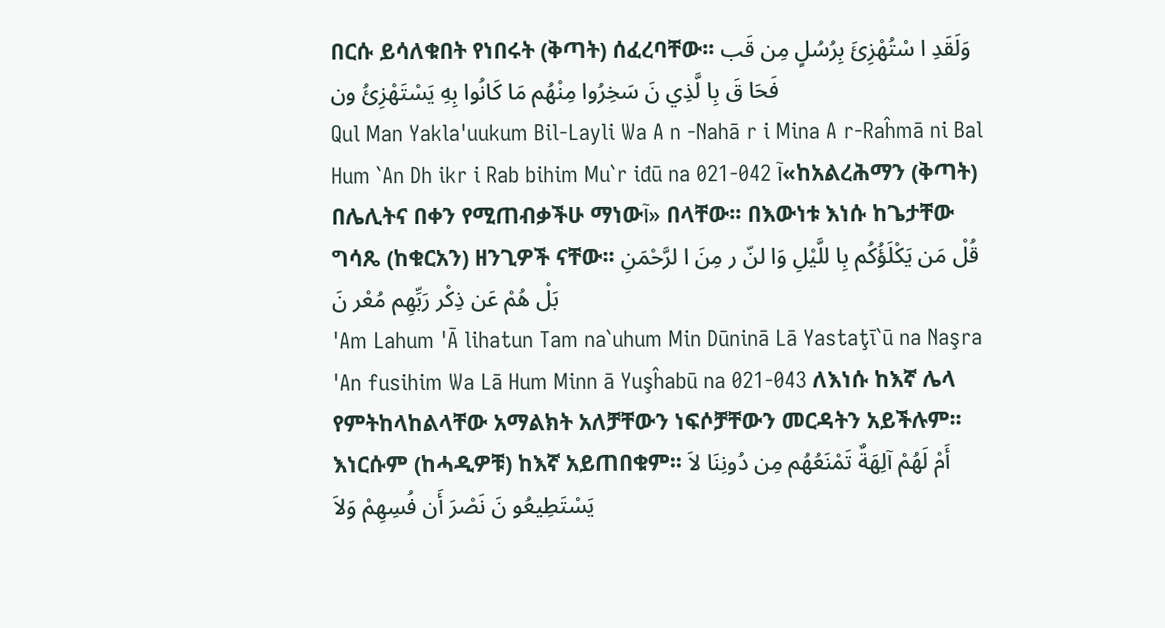በርሱ ይሳለቁበት የነበሩት (ቅጣት) ሰፈረባቸው፡፡ وَلَقَدِ ا سْتُهْزِئَ بِرُسُلٍ مِن قَب فَحَا قَ بِا لَّذِي نَ سَخِرُوا مِنْهُم مَا كَانُوا بِهِ يَسْتَهْزِئُ ون
Qul Man Yakla'uukum Bil-Layli Wa A n -Nahā r i Mina A r-Raĥmā ni Bal Hum `An Dh ikr i Rab bihim Mu`r iđū na 021-042 آ«ከአልረሕማን (ቅጣት) በሌሊትና በቀን የሚጠብቃችሁ ማነውآ» በላቸው፡፡ በእውነቱ እነሱ ከጌታቸው ግሳጼ (ከቁርአን) ዘንጊዎች ናቸው፡፡ قُلْ مَن يَكْلَؤُكُم بِا للَّيْلِ وَا لنّ ر مِنَ ا لرَّحْمَنِ بَلْ هُمْ عَن ذِكْر رَبِّهِم مُعْر نَ
'Am Lahum 'Ā lihatun Tam na`uhum Min Dūninā Lā Yastaţī`ū na Naşra 'An fusihim Wa Lā Hum Minn ā Yuşĥabū na 021-043 ለእነሱ ከእኛ ሌላ የምትከላከልላቸው አማልክት አለቻቸውን ነፍሶቻቸውን መርዳትን አይችሉም፡፡ እነርሱም (ከሓዲዎቹ) ከእኛ አይጠበቁም፡፡ أَمْ لَهُمْ آلِهَةٌ تَمْنَعُهُم مِن دُونِنَا لاَ يَسْتَطِيعُو نَ نَصْرَ أَن فُسِهِمْ وَلاَ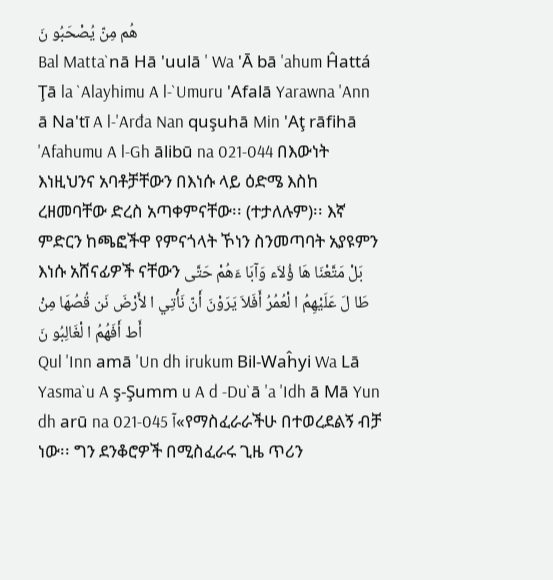هُم مِنّ يُصْحَبُو نَ
Bal Matta`nā Hā 'uulā ' Wa 'Ā bā 'ahum Ĥattá Ţā la `Alayhimu A l-`Umuru 'Afalā Yarawna 'Ann ā Na'tī A l-'Arđa Nan quşuhā Min 'Aţ rāfihā 'Afahumu A l-Gh ālibū na 021-044 በእውነት እነዚህንና አባቶቻቸውን በእነሱ ላይ ዕድሜ እስከ ረዘመባቸው ድረስ አጣቀምናቸው፡፡ (ተታለሉም)፡፡ እኛ ምድርን ከጫፎችዋ የምናጎላት ኾነን ስንመጣባት አያዩምን እነሱ አሸናፊዎች ናቸውን بَلْ مَتَّعْنَا هَا ؤُلاَء وَآبَا ءَهُمْ حَتَّى طَا لَ عَلَيْهِمُ ا لْعُمُرُ أَفَلاَ يَرَوْنَ أَنّ نَأْتِي ا لأَرْضَ نَن قُصُهَا مِنْ أَط أَفَهُمُ ا لْغَالِبُو نَ
Qul 'Inn amā 'Un dh irukum Bil-Waĥyi Wa Lā Yasma`u A ş-Şumm u A d -Du`ā 'a 'Idh ā Mā Yun dh arū na 021-045 آ«የማስፈራራችሁ በተወረደልኝ ብቻ ነው፡፡ ግን ደንቆሮዎች በሚስፈራሩ ጊዜ ጥሪን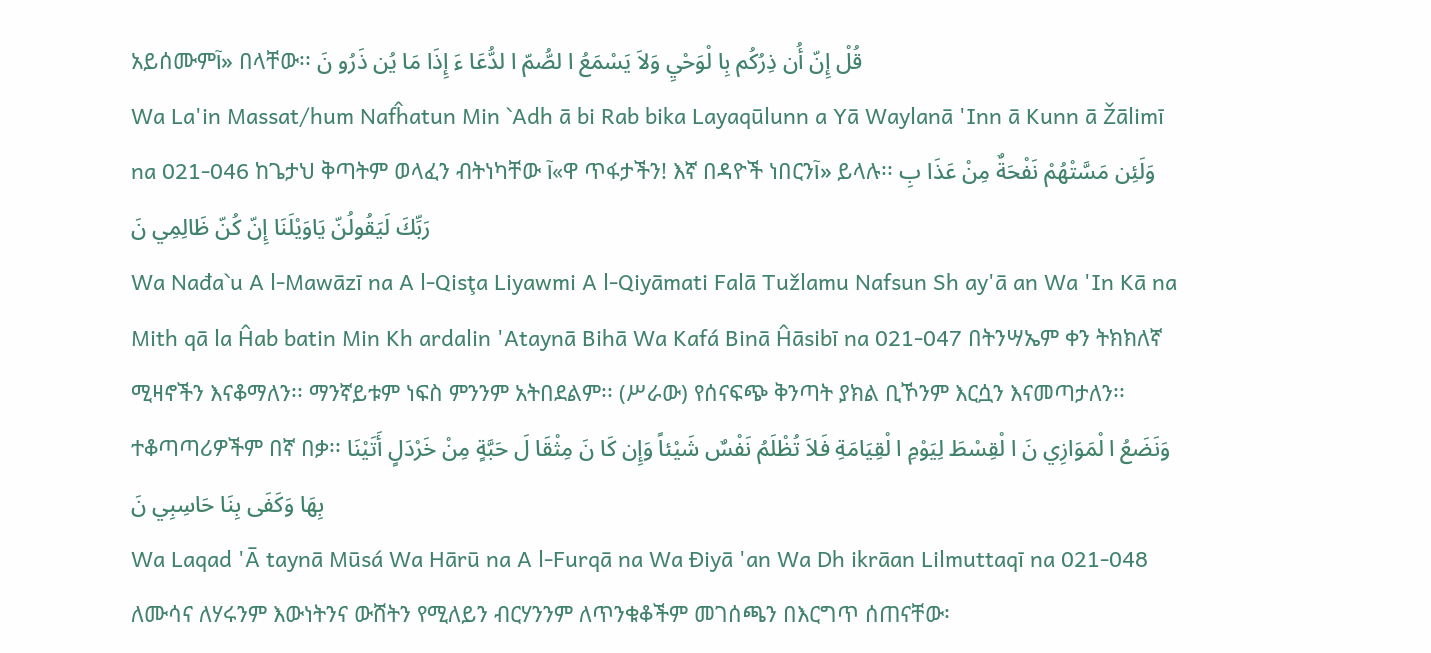አይሰሙምآ» በላቸው፡፡ قُلْ إِنّ أُن ذِرُكُم بِا لْوَحْيِ وَلاَ يَسْمَعُ ا لصُّمّ ا لدُّعَا ءَ إِذَا مَا يُن ذَرُو نَ
Wa La'in Massat/hum Nafĥatun Min `Adh ā bi Rab bika Layaqūlunn a Yā Waylanā 'Inn ā Kunn ā Žālimī na 021-046 ከጌታህ ቅጣትም ወላፈን ብትነካቸው آ«ዋ ጥፋታችን! እኛ በዳዮች ነበርንآ» ይላሉ፡፡ وَلَئِن مَسَّتْهُمْ نَفْحَةٌ مِنْ عَذَا بِ رَبِّكَ لَيَقُولُنّ يَاوَيْلَنَا إِنّ كُنّ ظَالِمِي نَ
Wa Nađa`u A l-Mawāzī na A l-Qisţa Liyawmi A l-Qiyāmati Falā Tužlamu Nafsun Sh ay'ā an Wa 'In Kā na Mith qā la Ĥab batin Min Kh ardalin 'Ataynā Bihā Wa Kafá Binā Ĥāsibī na 021-047 በትንሣኤም ቀን ትክክለኛ ሚዛኖችን እናቆማለን፡፡ ማንኛይቱም ነፍስ ምንንም አትበደልም፡፡ (ሥራው) የሰናፍጭ ቅንጣት ያክል ቢኾንም እርሷን እናመጣታለን፡፡ ተቆጣጣሪዎችም በኛ በቃ፡፡ وَنَضَعُ ا لْمَوَازِي نَ ا لْقِسْطَ لِيَوْمِ ا لْقِيَامَةِ فَلاَ تُظْلَمُ نَفْسٌ شَيْئاً وَإِن كَا نَ مِثْقَا لَ حَبَّةٍ مِنْ خَرْدَلٍ أَتَيْنَا بِهَا وَكَفَى بِنَا حَاسِبِي نَ
Wa Laqad 'Ā taynā Mūsá Wa Hārū na A l-Furqā na Wa Điyā 'an Wa Dh ikrāan Lilmuttaqī na 021-048 ለሙሳና ለሃሩንም እውነትንና ውሸትን የሚለይን ብርሃንንም ለጥንቁቆችም መገሰጫን በእርግጥ ሰጠናቸው፡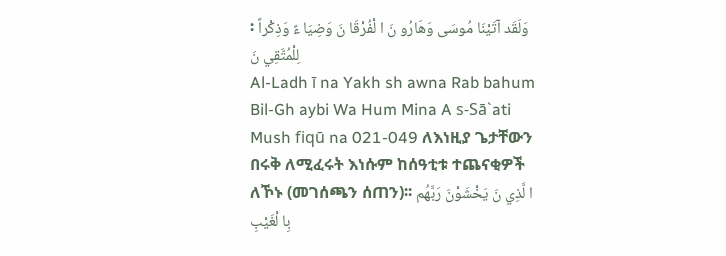፡ وَلَقَد آتَيْنَا مُوسَى وَهَارُو نَ ا لْفُرْقَا نَ وَضِيَا ءً وَذِكْراً لِلْمُتَّقِي نَ
Al-Ladh ī na Yakh sh awna Rab bahum Bil-Gh aybi Wa Hum Mina A s-Sā`ati Mush fiqū na 021-049 ለእነዚያ ጌታቸውን በሩቅ ለሚፈሩት እነሱም ከሰዓቲቱ ተጨናቂዎች ለኾኑ (መገሰጫን ሰጠን)፡፡ ا لَّذِي نَ يَخْشَوْنَ رَبَّهُم بِا لْغَيْبِ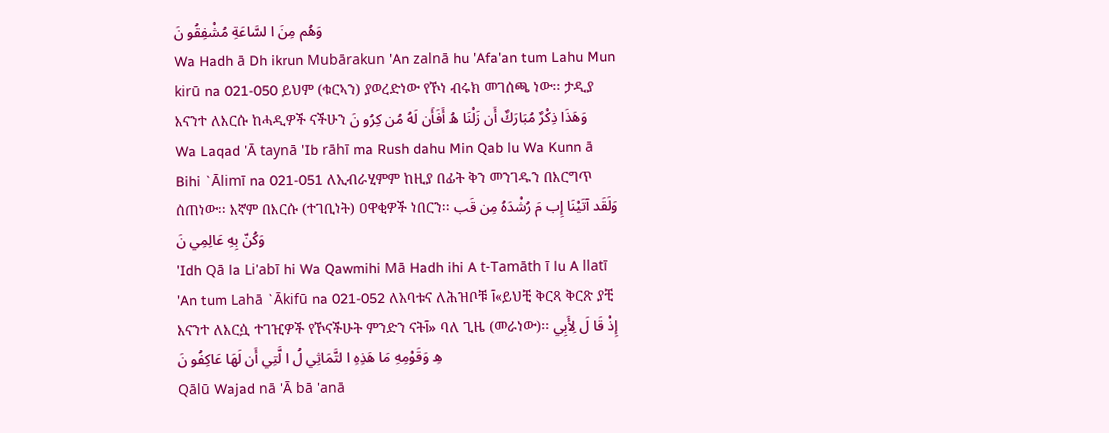وَهُم مِنَ ا لسَّاعَةِ مُشْفِقُو نَ
Wa Hadh ā Dh ikrun Mubārakun 'An zalnā hu 'Afa'an tum Lahu Mun kirū na 021-050 ይህም (ቁርኣን) ያወረድነው የኾነ ብሩክ መገሰጫ ነው፡፡ ታዲያ እናንተ ለእርሱ ከሓዲዎች ናችሁን وَهَذَا ذِكْرٌ مُبَارَكٌ أَن زَلْنَا هُ أَفَأَن لَهُ مُن كِرُو نَ
Wa Laqad 'Ā taynā 'Ib rāhī ma Rush dahu Min Qab lu Wa Kunn ā Bihi `Ālimī na 021-051 ለኢብራሂምም ከዚያ በፊት ቅን መንገዱን በእርግጥ ሰጠነው፡፡ እኛም በእርሱ (ተገቢነት) ዐዋቂዎች ነበርን፡፡ وَلَقَد آتَيْنَا إِب مَ رُشْدَهُ مِن قَب وَكُنّ بِهِ عَالِمِي نَ
'Idh Qā la Li'abī hi Wa Qawmihi Mā Hadh ihi A t-Tamāth ī lu A llatī 'An tum Lahā `Ākifū na 021-052 ለአባቱና ለሕዝቦቹ آ«ይህቺ ቅርጻ ቅርጽ ያቺ እናንተ ለእርሷ ተገዢዎች የኾናችሁት ምንድን ናትآ» ባለ ጊዜ (መራነው)፡፡ إِذْ قَا لَ لِأَبِي هِ وَقَوْمِهِ مَا هَذِهِ ا لتَّمَاثِي لُ ا لَّتِي أَن لَهَا عَاكِفُو نَ
Qālū Wajad nā 'Ā bā 'anā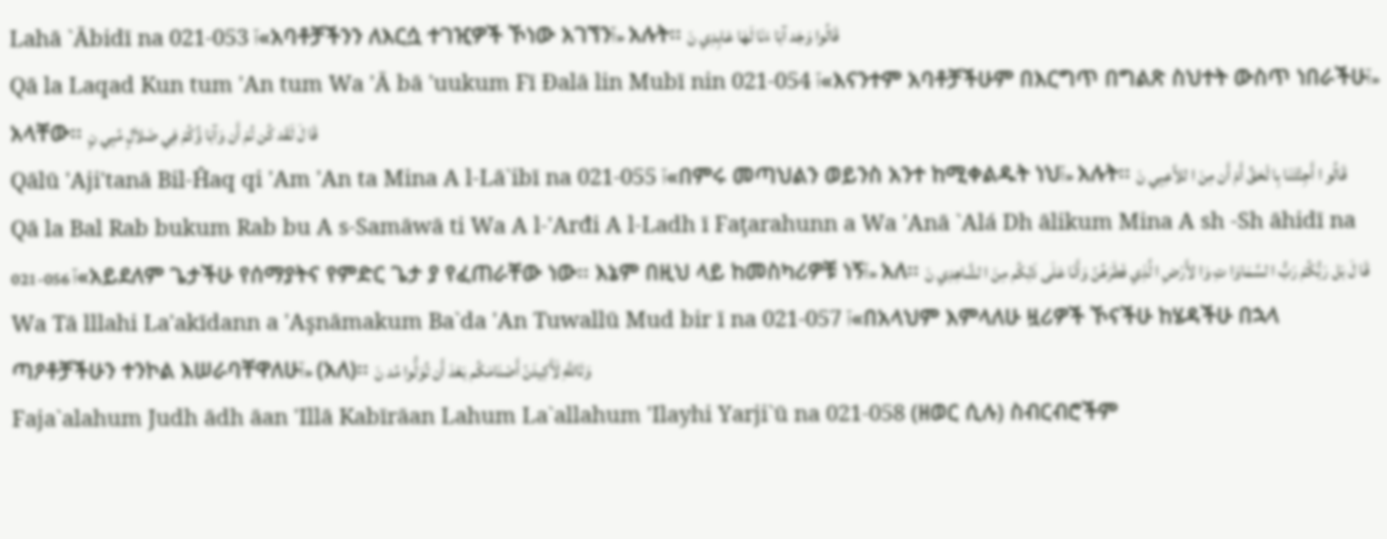Lahā `Ābidī na 021-053 آ«አባቶቻችንን ለእርሷ ተገዢዎች ኾነው አገኘንآ» አሉት፡፡ قَالُوا وَجَد آبَا ءَنَا لَهَا عَابِدِي نَ
Qā la Laqad Kun tum 'An tum Wa 'Ā bā 'uukum Fī Đalā lin Mubī nin 021-054 آ«እናንተም አባቶቻችሁም በእርግጥ በግልጽ ስህተት ውስጥ ነበራችሁآ» አላቸው፡፡ قَا لَ لَقَد كُن تُمْ أَن وَآبَا ؤُكُمْ فِي ضَلاَلٍ مُبِي نٍ
Qālū 'Aji'tanā Bil-Ĥaq qi 'Am 'An ta Mina A l-Lā`ibī na 021-055 آ«በምሩ መጣህልን ወይንስ አንተ ከሚቀልዱት ነህآ» አሉት፡፡ قَالُو ا أَجِئْتَنَا بِا لْحَقِّ أَمْ أَن مِنَ ا للاَّعِبِي نَ
Qā la Bal Rab bukum Rab bu A s-Samāwā ti Wa A l-'Arđi A l-Ladh ī Faţarahunn a Wa 'Anā `Alá Dh ālikum Mina A sh -Sh āhidī na 021-056 آ«አይደለም ጌታችሁ የሰማያትና የምድር ጌታ ያ የፈጠራቸው ነው፡፡ እኔም በዚህ ላይ ከመስካሪዎቹ ነኝآ» አለ፡፡ قَا لَ بَل رَبُّكُمْ رَبُّ ا لسَّمَاوَا تِ وَا لأَرْضِ ا لَّذِي فَطَرَهُنّ وَأَنَا عَلَى ذَلِكُم مِنَ ا لشَّاهِدِي نَ
Wa Tā lllahi La'akīdann a 'Aşnāmakum Ba`da 'An Tuwallū Mud bir ī na 021-057 آ«በአላህም እምላለሁ ዟሪዎች ኾናችሁ ከሄዳችሁ በኋላ ጣዖቶቻችሁን ተንኮል እሠራባቸዋለሁآ» (አለ)፡፡ وَتَاللَّهِ لَأَكِيدَنّ أَصْنَامَكُم بَعْدَ أَن تُوَلُّوا مُد نَ
Faja`alahum Judh ādh āan 'Illā Kabīrāan Lahum La`allahum 'Ilayhi Yarji`ū na 021-058 (ዘወር ሲሉ) ስብርብሮችም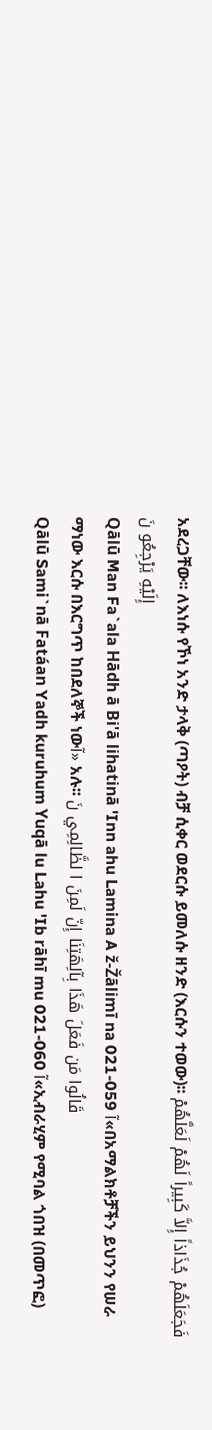አደረጋቸው፡፡ ለእነሱ የኾነ አንድ ታላቅ (ጣዖት) ብቻ ሲቀር ወደርሱ ይመለሱ ዘንድ (እርሱን ተወው)፡፡ فَجَعَلَهُمْ جُذَاذاً إِلاَّ كَبِيراً لَهُمْ لَعَلَّهُمْ إِلَيْهِ يَرْجِعُو نَ
Qālū Man Fa`ala Hādh ā Bi'ā lihatinā 'Inn ahu Lamina A ž-Žālimī na 021-059 آ«በአማልክቶቻችን ይህንን የሠራ ማነው እርሱ በእርግጥ ከበደለኞች ነውآ» አሉ፡፡ قَالُوا مَن فَعَلَ هَذَا بِآلِهَتِنَا إِنّ لَمِنَ ا لظَّالِمِي نَ
Qālū Sami`nā Fatáan Yadh kuruhum Yuqā lu Lahu 'Ib rāhī mu 021-060 آ«ኢብራሂም የሚባል ጎበዝ (በመጥፎ)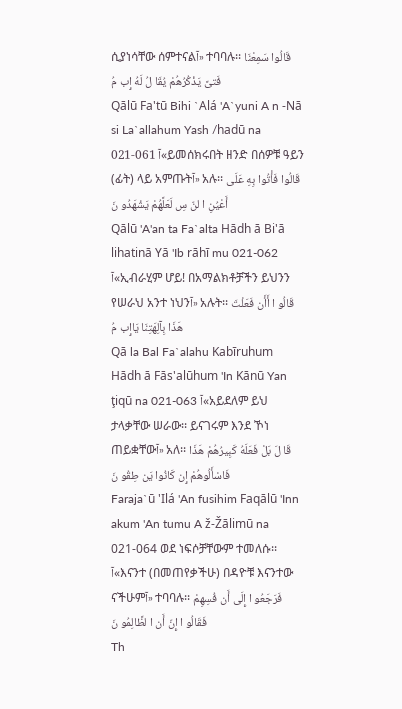ሲያነሳቸው ሰምተናልآ» ተባባሉ፡፡ قَالُوا سَمِعْنَا فَتىً يَذْكُرُهُمْ يُقَا لُ لَهُ إِب مُ
Qālū Fa'tū Bihi `Alá 'A`yuni A n -Nā si La`allahum Yash /hadū na 021-061 آ«ይመሰክሩበት ዘንድ በሰዎቹ ዓይን (ፊት) ላይ አምጡትآ» አሉ፡፡ قَالُوا فَأْتُوا بِهِ عَلَى أَعْيُنِ ا لنّ سِ لَعَلَّهُمْ يَشْهَدُو نَ
Qālū 'A'an ta Fa`alta Hādh ā Bi'ā lihatinā Yā 'Ib rāhī mu 021-062 آ«ኢብራሂም ሆይ! በአማልክቶቻችን ይህንን የሠራህ አንተ ነህንآ» አሉት፡፡ قَالُو ا أَأَن فَعَلْتَ هَذَا بِآلِهَتِنَا يَاإِب مُ
Qā la Bal Fa`alahu Kabīruhum Hādh ā Fās'alūhum 'In Kānū Yan ţiqū na 021-063 آ«አይደለም ይህ ታላቃቸው ሠራው፡፡ ይናገሩም እንደ ኾነ ጠይቋቸውآ» አለ፡፡ قَا لَ بَلْ فَعَلَهُ كَبِيرُهُمْ هَذَا فَاسْأَلُوهُمْ إِن كَانُوا يَن طِقُو نَ
Faraja`ū 'Ilá 'An fusihim Faqālū 'Inn akum 'An tumu A ž-Žālimū na 021-064 ወደ ነፍሶቻቸውም ተመለሱ፡፡ آ«እናንተ (በመጠየቃችሁ) በዳዮቹ እናንተው ናችሁምآ» ተባባሉ፡፡ فَرَجَعُو ا إِلَى أَن فُسِهِمْ فَقَالُو ا إِنّ أَن ا لظَّالِمُو نَ
Th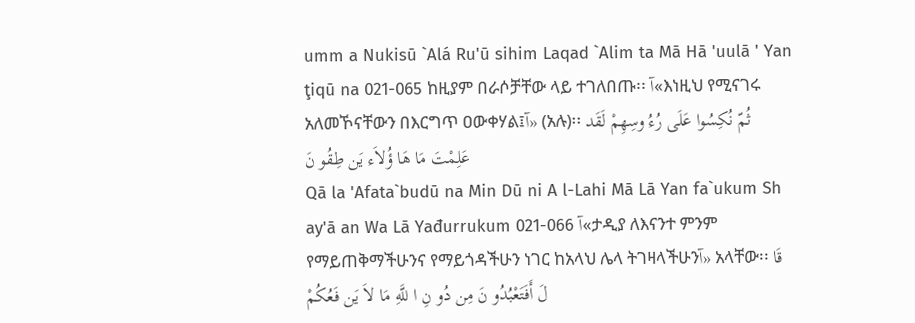umm a Nukisū `Alá Ru'ū sihim Laqad `Alim ta Mā Hā 'uulā ' Yan ţiqū na 021-065 ከዚያም በራሶቻቸው ላይ ተገለበጡ፡፡ آ«እነዚህ የሚናገሩ አለመኾናቸውን በእርግጥ ዐውቀሃል፤آ» (አሉ)፡፡ ثُمّ نُكِسُوا عَلَى رُءُ وسِهِمْ لَقَد عَلِمْتَ مَا هَا ؤُلاَء يَن طِقُو نَ
Qā la 'Afata`budū na Min Dū ni A l-Lahi Mā Lā Yan fa`ukum Sh ay'ā an Wa Lā Yađurrukum 021-066 آ«ታዲያ ለእናንተ ምንም የማይጠቅማችሁንና የማይጎዳችሁን ነገር ከአላህ ሌላ ትገዛላችሁንآ» አላቸው፡፡ قَا لَ أَفَتَعْبُدُو نَ مِن دُو نِ ا للَّهِ مَا لاَ يَن فَعُكُمْ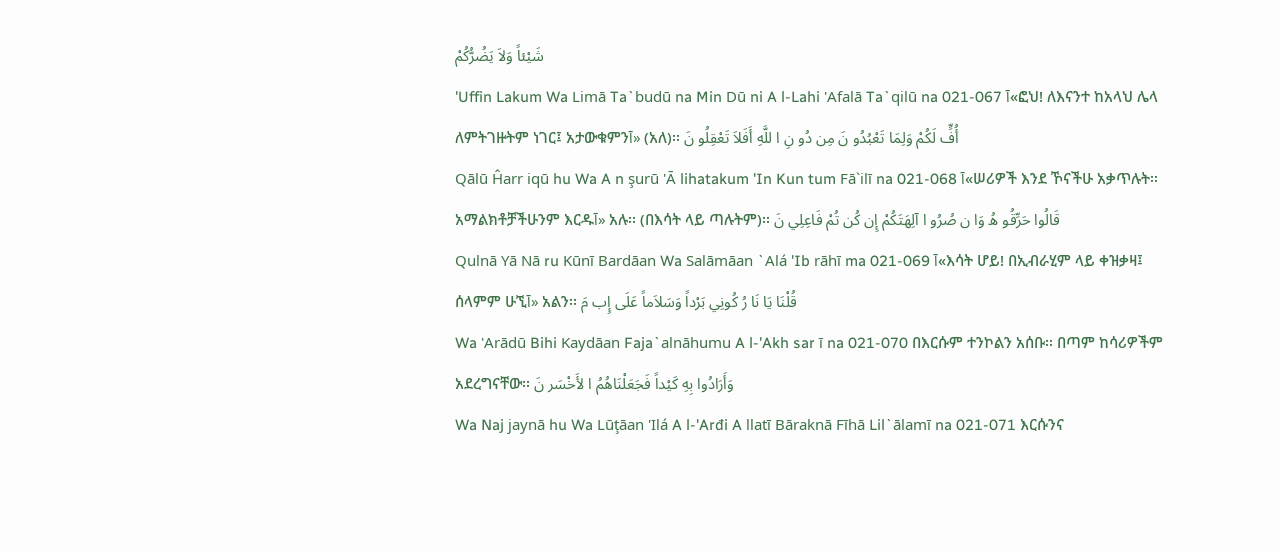شَيْئاً وَلاَ يَضُرُّكُمْ
'Uffin Lakum Wa Limā Ta`budū na Min Dū ni A l-Lahi 'Afalā Ta`qilū na 021-067 آ«ፎህ! ለእናንተ ከአላህ ሌላ ለምትገዙትም ነገር፤ አታውቁምንآ» (አለ)፡፡ أُفٍّ لَكُمْ وَلِمَا تَعْبُدُو نَ مِن دُو نِ ا للَّهِ أَفَلاَ تَعْقِلُو نَ
Qālū Ĥarr iqū hu Wa A n şurū 'Ā lihatakum 'In Kun tum Fā`ilī na 021-068 آ«ሠሪዎች እንደ ኾናችሁ አቃጥሉት፡፡ አማልክቶቻችሁንም እርዱآ» አሉ፡፡ (በእሳት ላይ ጣሉትም)፡፡ قَالُوا حَرِّقُو هُ وَا ن صُرُو ا آلِهَتَكُمْ إِن كُن تُمْ فَاعِلِي نَ
Qulnā Yā Nā ru Kūnī Bardāan Wa Salāmāan `Alá 'Ib rāhī ma 021-069 آ«እሳት ሆይ! በኢብራሂም ላይ ቀዝቃዛ፤ ሰላምም ሁኚآ» አልን፡፡ قُلْنَا يَا نَا رُ كُونِي بَرْداً وَسَلاَماً عَلَى إِب مَ
Wa 'Arādū Bihi Kaydāan Faja`alnāhumu A l-'Akh sar ī na 021-070 በእርሱም ተንኮልን አሰቡ፡፡ በጣም ከሳሪዎችም አደረግናቸው፡፡ وَأَرَادُوا بِهِ كَيْداً فَجَعَلْنَاهُمُ ا لأَخْسَر نَ
Wa Naj jaynā hu Wa Lūţāan 'Ilá A l-'Arđi A llatī Bāraknā Fīhā Lil`ālamī na 021-071 እርሱንና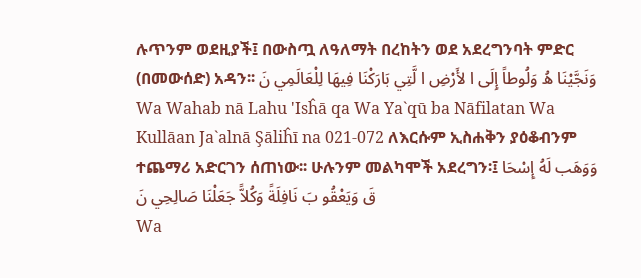ሉጥንም ወደዚያች፤ በውስጧ ለዓለማት በረከትን ወደ አደረግንባት ምድር (በመውሰድ) አዳን፡፡ وَنَجَّيْنَا هُ وَلُوطاً إِلَى ا لأَرْضِ ا لَّتِي بَارَكْنَا فِيهَا لِلْعَالَمِي نَ
Wa Wahab nā Lahu 'Isĥā qa Wa Ya`qū ba Nāfilatan Wa Kullāan Ja`alnā Şāliĥī na 021-072 ለእርሱም ኢስሐቅን ያዕቆብንም ተጨማሪ አድርገን ሰጠነው፡፡ ሁሉንም መልካሞች አደረግን፡፤ وَوَهَب لَهُ إِسْحَا قَ وَيَعْقُو بَ نَافِلَةً وَكُلاًّ جَعَلْنَا صَالِحِي نَ
Wa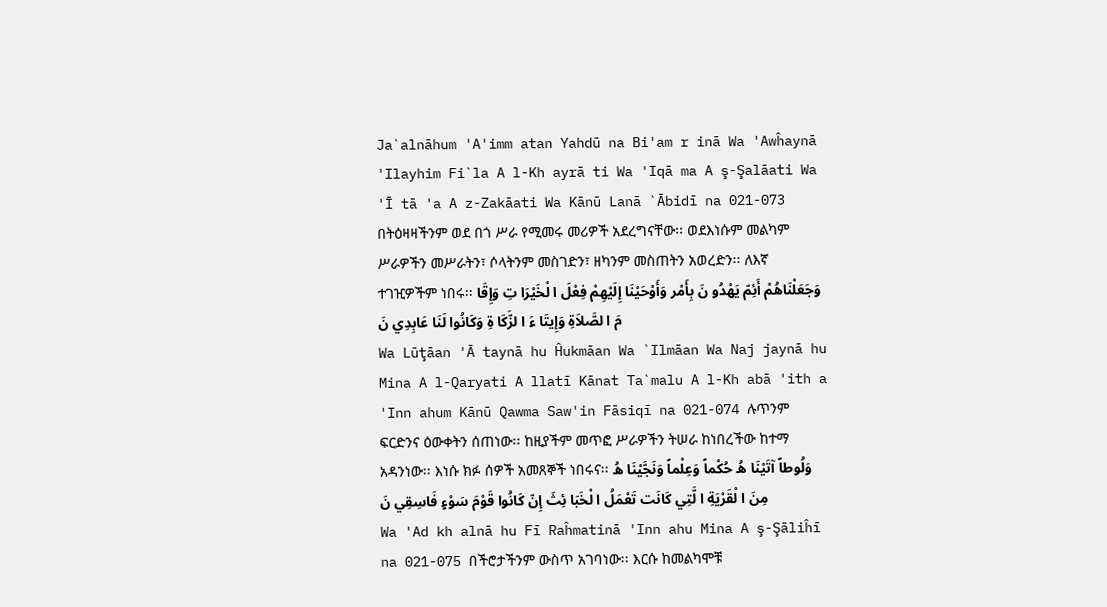Ja`alnāhum 'A'imm atan Yahdū na Bi'am r inā Wa 'Awĥaynā 'Ilayhim Fi`la A l-Kh ayrā ti Wa 'Iqā ma A ş-Şalāati Wa 'Ī tā 'a A z-Zakāati Wa Kānū Lanā `Ābidī na 021-073 በትዕዛዛችንም ወደ በጎ ሥራ የሚመሩ መሪዎች አደረግናቸው፡፡ ወደእነሱም መልካም ሥራዎችን መሥራትን፣ ሶላትንም መስገድን፣ ዘካንም መስጠትን አወረድን፡፡ ለእኛ ተገዢዎችም ነበሩ፡፡ وَجَعَلْنَاهُمْ أَئِمّ يَهْدُو نَ بِأَمْر وَأَوْحَيْنَا إِلَيْهِمْ فِعْلَ ا لْخَيْرَا تِ وَإِقَا مَ ا لصَّلاَةِ وَإِيتَا ءَ ا لزَّكَا ةِ وَكَانُوا لَنَا عَابِدِي نَ
Wa Lūţāan 'Ā taynā hu Ĥukmāan Wa `Ilmāan Wa Naj jaynā hu Mina A l-Qaryati A llatī Kānat Ta`malu A l-Kh abā 'ith a 'Inn ahum Kānū Qawma Saw'in Fāsiqī na 021-074 ሉጥንም ፍርድንና ዕውቀትን ሰጠነው፡፡ ከዚያችም መጥፎ ሥራዎችን ትሠራ ከነበረችው ከተማ አዳንነው፡፡ እነሱ ክፉ ሰዎች አመጸኞች ነበሩና፡፡ وَلُوطاً آتَيْنَا هُ حُكْماً وَعِلْماً وَنَجَّيْنَا هُ مِنَ ا لْقَرْيَةِ ا لَّتِي كَانَت تَعْمَلُ ا لْخَبَا ئِثَ إِنّ كَانُوا قَوْمَ سَوْءٍ فَاسِقِي نَ
Wa 'Ad kh alnā hu Fī Raĥmatinā 'Inn ahu Mina A ş-Şāliĥī na 021-075 በችሮታችንም ውስጥ አገባነው፡፡ እርሱ ከመልካሞቹ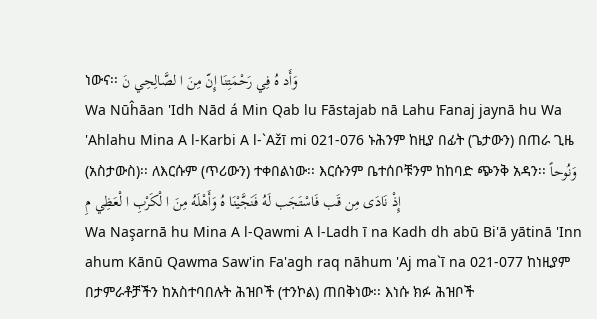ነውና፡፡ وَأَد هُ فِي رَحْمَتِنَا إِنّ مِنَ ا لصَّالِحِي نَ
Wa Nūĥāan 'Idh Nād á Min Qab lu Fāstajab nā Lahu Fanaj jaynā hu Wa 'Ahlahu Mina A l-Karbi A l-`Ažī mi 021-076 ኑሕንም ከዚያ በፊት (ጌታውን) በጠራ ጊዜ (አስታውስ)፡፡ ለእርሱም (ጥሪውን) ተቀበልነው፡፡ እርሱንም ቤተሰቦቹንም ከከባድ ጭንቅ አዳን፡፡ وَنُوحاً إِذْ نَادَى مِن قَب فَاسْتَجَب لَهُ فَنَجَّيْنَا هُ وَأَهْلَهُ مِنَ ا لْكَرْبِ ا لْعَظِي مِ
Wa Naşarnā hu Mina A l-Qawmi A l-Ladh ī na Kadh dh abū Bi'ā yātinā 'Inn ahum Kānū Qawma Saw'in Fa'agh raq nāhum 'Aj ma`ī na 021-077 ከነዚያም በታምራቶቻችን ከአስተባበሉት ሕዝቦች (ተንኮል) ጠበቅነው፡፡ እነሱ ክፉ ሕዝቦች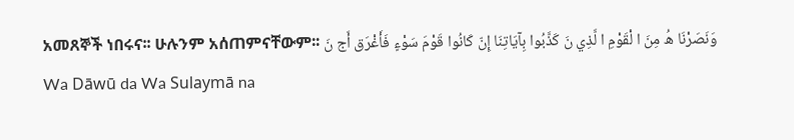አመጸኞች ነበሩና፡፡ ሁሉንም አሰጠምናቸውም፡፡ وَنَصَرْنَا هُ مِنَ ا لْقَوْمِ ا لَّذِي نَ كَذَّبُوا بِآيَاتِنَا إِنّ كَانُوا قَوْمَ سَوْءٍ فَأَغْرَق أَج نَ
Wa Dāwū da Wa Sulaymā na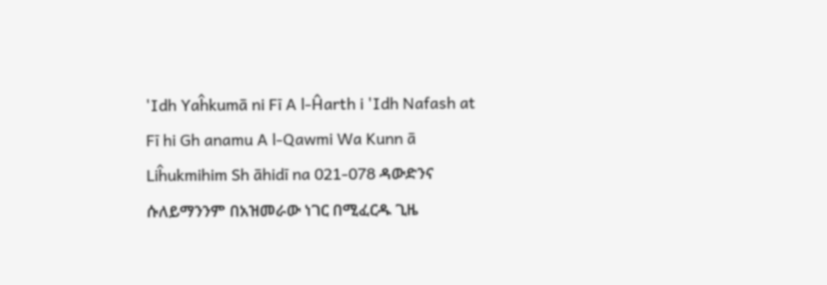'Idh Yaĥkumā ni Fī A l-Ĥarth i 'Idh Nafash at Fī hi Gh anamu A l-Qawmi Wa Kunn ā Liĥukmihim Sh āhidī na 021-078 ዳውድንና ሱለይማንንም በአዝመራው ነገር በሚፈርዱ ጊዜ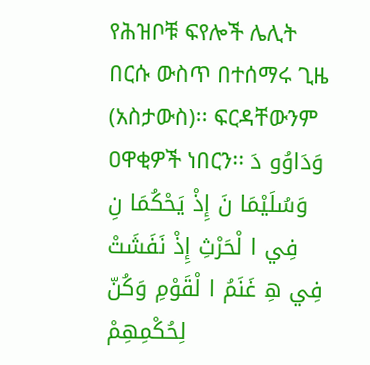የሕዝቦቹ ፍየሎች ሌሊት በርሱ ውስጥ በተሰማሩ ጊዜ (አስታውስ)፡፡ ፍርዳቸውንም ዐዋቂዎች ነበርን፡፡ وَدَاوُو دَ وَسُلَيْمَا نَ إِذْ يَحْكُمَا نِ فِي ا لْحَرْثِ إِذْ نَفَشَتْ فِي هِ غَنَمُ ا لْقَوْمِ وَكُنّ لِحُكْمِهِمْ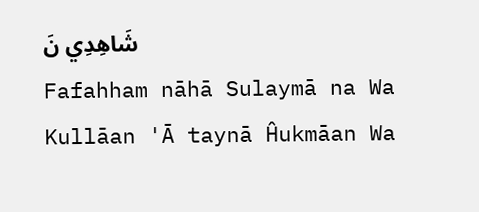شَاهِدِي نَ
Fafahham nāhā Sulaymā na Wa Kullāan 'Ā taynā Ĥukmāan Wa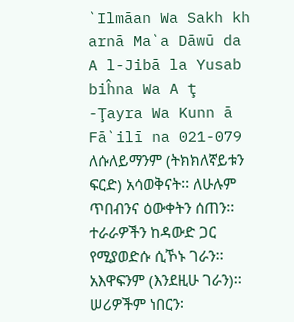`Ilmāan Wa Sakh kh arnā Ma`a Dāwū da A l-Jibā la Yusab biĥna Wa A ţ -Ţayra Wa Kunn ā Fā`ilī na 021-079 ለሱለይማንም (ትክክለኛይቱን ፍርድ) አሳወቅናት፡፡ ለሁሉም ጥበብንና ዕውቀትን ሰጠን፡፡ ተራራዎችን ከዳውድ ጋር የሚያወድሱ ሲኾኑ ገራን፡፡ አእዋፍንም (እንደዚሁ ገራን)፡፡ ሠሪዎችም ነበርን፡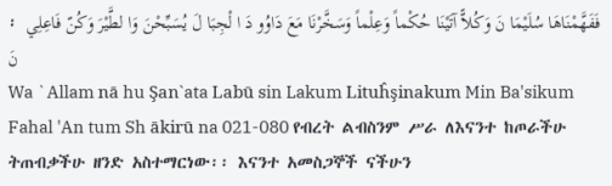፡ فَفَهَّمْنَاهَا سُلَيْمَا نَ وَكُلاًّ آتَيْنَا حُكْماً وَعِلْماً وَسَخَّرْنَا مَعَ دَاوُو دَ ا لْجِبَا لَ يُسَبِّحْنَ وَا لطَّيْرَ وَكُنّ فَاعِلِي نَ
Wa `Allam nā hu Şan`ata Labū sin Lakum Lituĥşinakum Min Ba'sikum Fahal 'An tum Sh ākirū na 021-080 የብረት ልብስንም ሥራ ለእናንተ ከጦራችሁ ትጠብቃችሁ ዘንድ አስተማርነው፡፡ እናንተ አመስጋኞች ናችሁን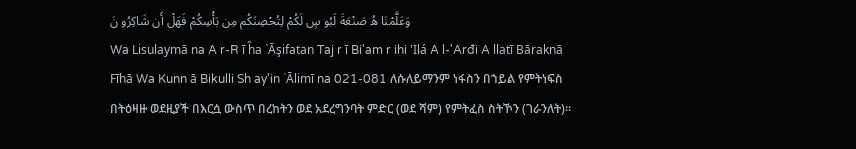وَعَلَّمْنَا هُ صَنْعَةَ لَبُو سٍ لَكُمْ لِتُحْصِنَكُم مِن بَأْسِكُمْ فَهَلْ أَن شَاكِرُو نَ
Wa Lisulaymā na A r-R ī ĥa `Āşifatan Taj r ī Bi'am r ihi 'Ilá A l-'Arđi A llatī Bāraknā Fīhā Wa Kunn ā Bikulli Sh ay'in `Ālimī na 021-081 ለሱለይማንም ነፋስን በኀይል የምትነፍስ በትዕዛዙ ወደዚያች በእርሷ ውስጥ በረከትን ወደ አደረግንባት ምድር (ወደ ሻም) የምትፈስ ስትኾን (ገራንለት)፡፡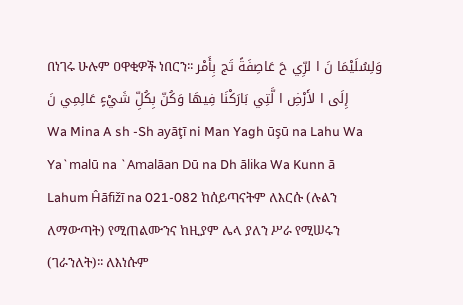በነገሩ ሁሉም ዐዋቂዎች ነበርን፡፡ وَلِسُلَيْمَا نَ ا لرِّي حَ عَاصِفَةً تَج بِأَمْر إِلَى ا لأَرْضِ ا لَّتِي بَارَكْنَا فِيهَا وَكُنّ بِكُلِّ شَيْءٍ عَالِمِي نَ
Wa Mina A sh -Sh ayāţī ni Man Yagh ūşū na Lahu Wa Ya`malū na `Amalāan Dū na Dh ālika Wa Kunn ā Lahum Ĥāfižī na 021-082 ከሰይጣናትም ለእርሱ (ሉልን ለማውጣት) የሚጠልሙንና ከዚያም ሌላ ያለን ሥራ የሚሠሩን (ገራንለት)፡፡ ለእነሱም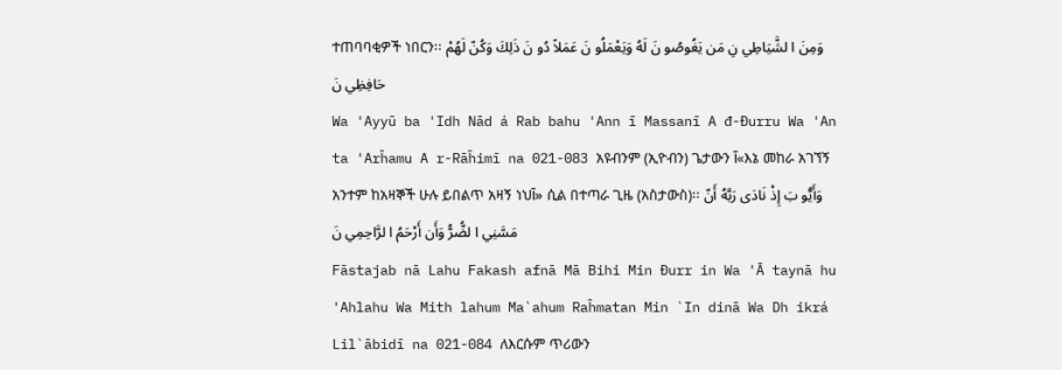ተጠባባቂዎች ነበርን፡፡ وَمِنَ ا لشَّيَاطِي نِ مَن يَغُوصُو نَ لَهُ وَيَعْمَلُو نَ عَمَلاً دُو نَ ذَلِكَ وَكُنّ لَهُمْ حَافِظِي نَ
Wa 'Ayyū ba 'Idh Nād á Rab bahu 'Ann ī Massanī A đ-Đurru Wa 'An ta 'Arĥamu A r-Rāĥimī na 021-083 አዩብንም (ኢዮብን) ጌታውን آ«እኔ መከራ አገኘኝ አንተም ከአዛኞች ሁሉ ይበልጥ አዛኝ ነህآ» ሲል በተጣራ ጊዜ (አስታውስ)፡፡ وَأَيُّو بَ إِذْ نَادَى رَبَّهُ أَنّ مَسَّنِي ا لضُّرُّ وَأَن أَرْحَمُ ا لرَّاحِمِي نَ
Fāstajab nā Lahu Fakash afnā Mā Bihi Min Đurr in Wa 'Ā taynā hu 'Ahlahu Wa Mith lahum Ma`ahum Raĥmatan Min `In dinā Wa Dh ikrá Lil`ābidī na 021-084 ለእርሱም ጥሪውን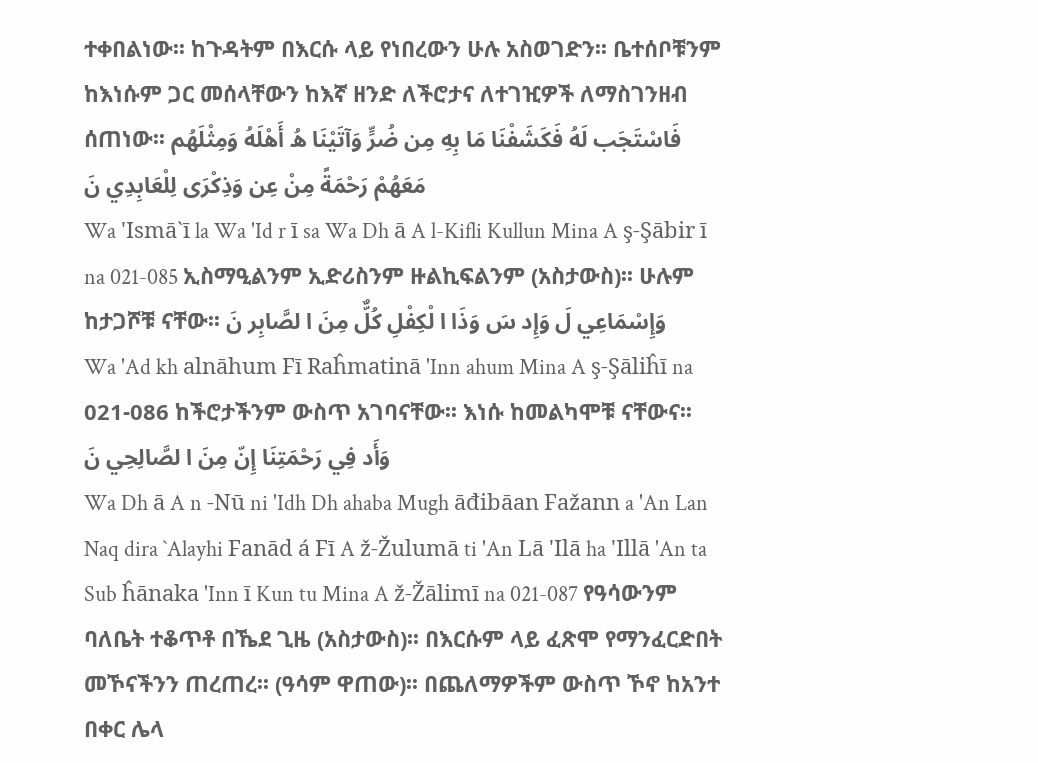ተቀበልነው፡፡ ከጉዳትም በእርሱ ላይ የነበረውን ሁሉ አስወገድን፡፡ ቤተሰቦቹንም ከእነሱም ጋር መሰላቸውን ከእኛ ዘንድ ለችሮታና ለተገዢዎች ለማስገንዘብ ሰጠነው፡፡ فَاسْتَجَب لَهُ فَكَشَفْنَا مَا بِهِ مِن ضُرٍّ وَآتَيْنَا هُ أَهْلَهُ وَمِثْلَهُم مَعَهُمْ رَحْمَةً مِنْ عِن وَذِكْرَى لِلْعَابِدِي نَ
Wa 'Ismā`ī la Wa 'Id r ī sa Wa Dh ā A l-Kifli Kullun Mina A ş-Şābir ī na 021-085 ኢስማዒልንም ኢድሪስንም ዙልኪፍልንም (አስታውስ)፡፡ ሁሉም ከታጋሾቹ ናቸው፡፡ وَإِسْمَاعِي لَ وَإِد سَ وَذَا ا لْكِفْلِ كُلٌّ مِنَ ا لصَّابِر نَ
Wa 'Ad kh alnāhum Fī Raĥmatinā 'Inn ahum Mina A ş-Şāliĥī na 021-086 ከችሮታችንም ውስጥ አገባናቸው፡፡ እነሱ ከመልካሞቹ ናቸውና፡፡ وَأَد فِي رَحْمَتِنَا إِنّ مِنَ ا لصَّالِحِي نَ
Wa Dh ā A n -Nū ni 'Idh Dh ahaba Mugh āđibāan Fažann a 'An Lan Naq dira `Alayhi Fanād á Fī A ž-Žulumā ti 'An Lā 'Ilā ha 'Illā 'An ta Sub ĥānaka 'Inn ī Kun tu Mina A ž-Žālimī na 021-087 የዓሳውንም ባለቤት ተቆጥቶ በኼደ ጊዜ (አስታውስ)፡፡ በእርሱም ላይ ፈጽሞ የማንፈርድበት መኾናችንን ጠረጠረ፡፡ (ዓሳም ዋጠው)፡፡ በጨለማዎችም ውስጥ ኾኖ ከአንተ በቀር ሌላ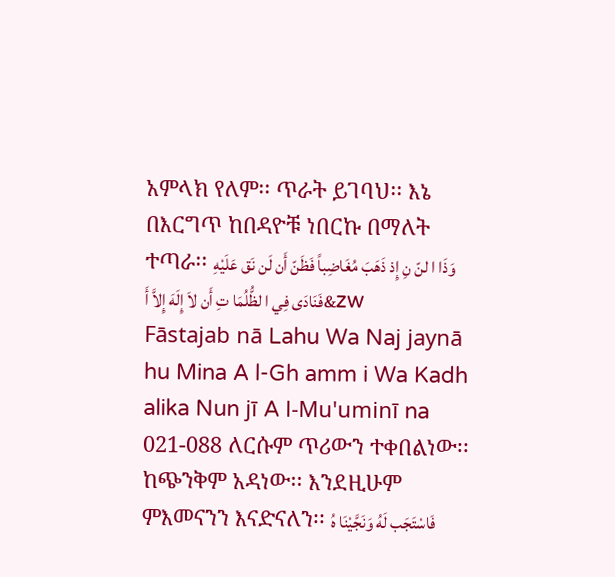አምላክ የለም፡፡ ጥራት ይገባህ፡፡ እኔ በእርግጥ ከበዳዮቹ ነበርኩ በማለት ተጣራ፡፡ وَذَا ا لنّ نِ إِذ ذَهَبَ مُغَاضِباً فَظَنّ أَن لَن نَق عَلَيْهِ فَنَادَى فِي ا لظُّلُمَا تِ أَن لاَ إِلَهَ إِلاَّ أَ&zw
Fāstajab nā Lahu Wa Naj jaynā hu Mina A l-Gh amm i Wa Kadh alika Nun jī A l-Mu'uminī na 021-088 ለርሱም ጥሪውን ተቀበልነው፡፡ ከጭንቅም አዳነው፡፡ እንደዚሁም ምእመናንን እናድናለን፡፡ فَاسْتَجَب لَهُ وَنَجَّيْنَا هُ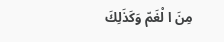مِنَ ا لْغَمّ وَكَذَلِكَ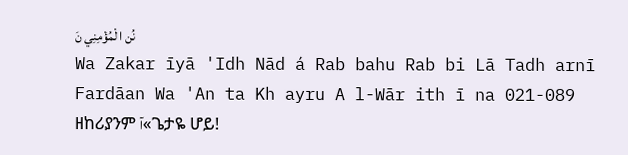نُن ا لْمُؤْمِنِي نَ
Wa Zakar īyā 'Idh Nād á Rab bahu Rab bi Lā Tadh arnī Fardāan Wa 'An ta Kh ayru A l-Wār ith ī na 021-089 ዘከሪያንም آ«ጌታዬ ሆይ!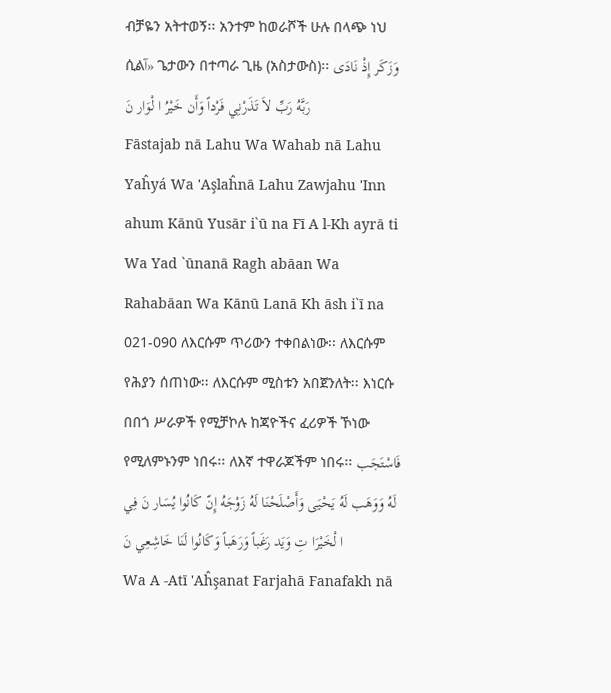ብቻዬን አትተወኝ፡፡ አንተም ከወራሾች ሁሉ በላጭ ነህ ሲልآ» ጌታውን በተጣራ ጊዜ (አስታውስ)፡፡ وَزَكَر إِذْ نَادَى رَبَّهُ رَبِّ لاَ تَذَرْنِي فَرْداً وَأَن خَيْرُ ا لْوَار نَ
Fāstajab nā Lahu Wa Wahab nā Lahu Yaĥyá Wa 'Aşlaĥnā Lahu Zawjahu 'Inn ahum Kānū Yusār i`ū na Fī A l-Kh ayrā ti Wa Yad `ūnanā Ragh abāan Wa Rahabāan Wa Kānū Lanā Kh āsh i`ī na 021-090 ለእርሱም ጥሪውን ተቀበልነው፡፡ ለእርሱም የሕያን ሰጠነው፡፡ ለእርሱም ሚስቱን አበጀንለት፡፡ እነርሱ በበጎ ሥራዎች የሚቻኮሉ ከጃዮችና ፈሪዎች ኾነው የሚለምኑንም ነበሩ፡፡ ለእኛ ተዋራጆችም ነበሩ፡፡ فَاسْتَجَب لَهُ وَوَهَب لَهُ يَحْيَى وَأَصْلَحْنَا لَهُ زَوْجَهُ إِنّ كَانُوا يُسَار نَ فِي ا لْخَيْرَا تِ وَيَد رَغَباً وَرَهَباً وَكَانُوا لَنَا خَاشِعِي نَ
Wa A -Atī 'Aĥşanat Farjahā Fanafakh nā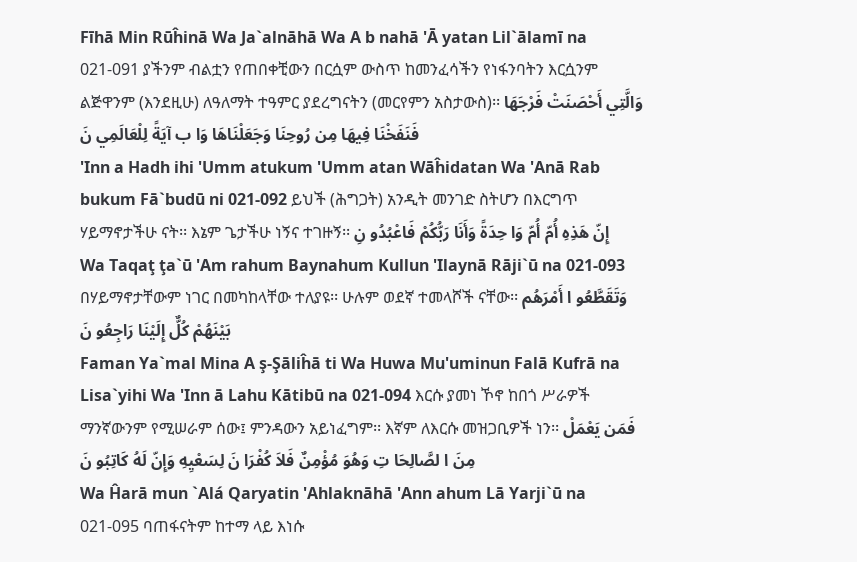Fīhā Min Rūĥinā Wa Ja`alnāhā Wa A b nahā 'Ā yatan Lil`ālamī na 021-091 ያችንም ብልቷን የጠበቀቺውን በርሷም ውስጥ ከመንፈሳችን የነፋንባትን እርሷንም ልጅዋንም (እንደዚሁ) ለዓለማት ተዓምር ያደረግናትን (መርየምን አስታውስ)፡፡ وَالَّتِي أَحْصَنَتْ فَرْجَهَا فَنَفَخْنَا فِيهَا مِن رُوحِنَا وَجَعَلْنَاهَا وَا ب آيَةً لِلْعَالَمِي نَ
'Inn a Hadh ihi 'Umm atukum 'Umm atan Wāĥidatan Wa 'Anā Rab bukum Fā`budū ni 021-092 ይህች (ሕግጋት) አንዲት መንገድ ስትሆን በእርግጥ ሃይማኖታችሁ ናት፡፡ እኔም ጌታችሁ ነኝና ተገዙኝ፡፡ إِنّ هَذِهِ أُمّ أُمّ وَا حِدَةً وَأَنَا رَبُّكُمْ فَاعْبُدُو نِ
Wa Taqaţ ţa`ū 'Am rahum Baynahum Kullun 'Ilaynā Rāji`ū na 021-093 በሃይማኖታቸውም ነገር በመካከላቸው ተለያዩ፡፡ ሁሉም ወደኛ ተመላሾች ናቸው፡፡ وَتَقَطَّعُو ا أَمْرَهُم بَيْنَهُمْ كُلٌّ إِلَيْنَا رَاجِعُو نَ
Faman Ya`mal Mina A ş-Şāliĥā ti Wa Huwa Mu'uminun Falā Kufrā na Lisa`yihi Wa 'Inn ā Lahu Kātibū na 021-094 እርሱ ያመነ ኾኖ ከበጎ ሥራዎች ማንኛውንም የሚሠራም ሰው፤ ምንዳውን አይነፈግም፡፡ እኛም ለእርሱ መዝጋቢዎች ነን፡፡ فَمَن يَعْمَلْ مِنَ ا لصَّالِحَا تِ وَهُوَ مُؤْمِنٌ فَلاَ كُفْرَا نَ لِسَعْيِهِ وَإِنّ لَهُ كَاتِبُو نَ
Wa Ĥarā mun `Alá Qaryatin 'Ahlaknāhā 'Ann ahum Lā Yarji`ū na 021-095 ባጠፋናትም ከተማ ላይ እነሱ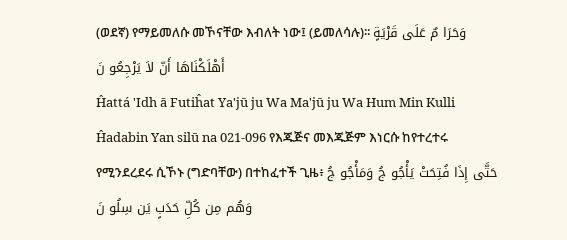(ወደኛ) የማይመለሱ መኾናቸው እብለት ነው፤ (ይመለሳሉ)፡፡ وَحَرَا مٌ عَلَى قَرْيَةٍ أَهْلَكْنَاهَا أَنّ لاَ يَرْجِعُو نَ
Ĥattá 'Idh ā Futiĥat Ya'jū ju Wa Ma'jū ju Wa Hum Min Kulli Ĥadabin Yan silū na 021-096 የእጁጅና መእጁጅም እነርሱ ከየተረተሩ የሚንደረደሩ ሲኾኑ (ግድባቸው) በተከፈተች ጊዜ፥ حَتَّى إِذَا فُتِحَتْ يَأْجُو جُ وَمَأْجُو جُ وَهُم مِن كُلِّ حَدَبٍ يَن سِلُو نَ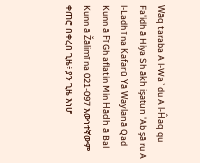Wāq taraba A l-Wa`du A l-Ĥaq qu Fa'idh ā Hiya Sh ākh işatun 'Ab şā ru A l-Ladh ī na Kafarū Yā Waylanā Qad Kunn ā Fī Gh aflatin Min Hādh ā Bal Kunn ā Žālimī na 021-097 እውነተኛውም ቀጠሮ በቀረበ ጊዜ፥ ያን ጊዜ እነሆ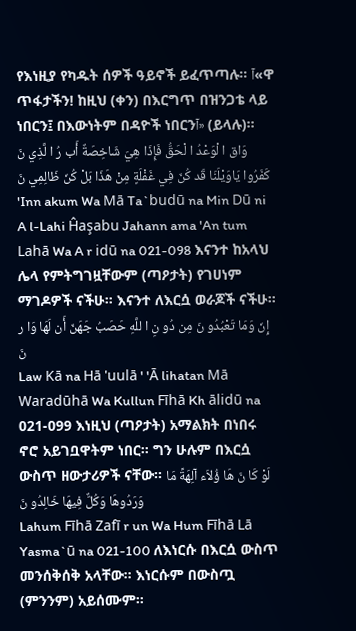የእነዚያ የካዱት ሰዎች ዓይኖች ይፈጥጣሉ፡፡ آ«ዋ ጥፋታችን! ከዚህ (ቀን) በእርግጥ በዝንጋቴ ላይ ነበርን፤ በእውነትም በዳዮች ነበርንآ» (ይላሉ)፡፡ وَاق ا لْوَعْدُ ا لْحَقُّ فَإِذَا هِيَ شَاخِصَةٌ أَب رُ ا لَّذِي نَ كَفَرُوا يَاوَيْلَنَا قَد كُنّ فِي غَفْلَةٍ مِنْ هَذَا بَلْ كُنّ ظَالِمِي نَ
'Inn akum Wa Mā Ta`budū na Min Dū ni A l-Lahi Ĥaşabu Jahann ama 'An tum Lahā Wa A r idū na 021-098 እናንተ ከአላህ ሌላ የምትግገዟቸውም (ጣዖታት) የገሀነም ማገዶዎች ናችሁ፡፡ እናንተ ለእርሷ ወራጆች ናችሁ፡፡ إِنّ وَمَا تَعْبُدُو نَ مِن دُو نِ ا للَّهِ حَصَبُ جَهَنّ أَن لَهَا وَا ر نَ
Law Kā na Hā 'uulā ' 'Ā lihatan Mā Waradūhā Wa Kullun Fīhā Kh ālidū na 021-099 እነዚህ (ጣዖታት) አማልክት በነበሩ ኖሮ አይገቧዋትም ነበር፡፡ ግን ሁሉም በእርሷ ውስጥ ዘውታሪዎች ናቸው፡፡ لَوْ كَا نَ هَا ؤُلاَء آلِهَةً مَا وَرَدُوهَا وَكُلٌّ فِيهَا خَالِدُو نَ
Lahum Fīhā Zafī r un Wa Hum Fīhā Lā Yasma`ū na 021-100 ለእነርሱ በእርሷ ውስጥ መንሰቅሰቅ አላቸው፡፡ እነርሱም በውስጧ (ምንንም) አይሰሙም፡፡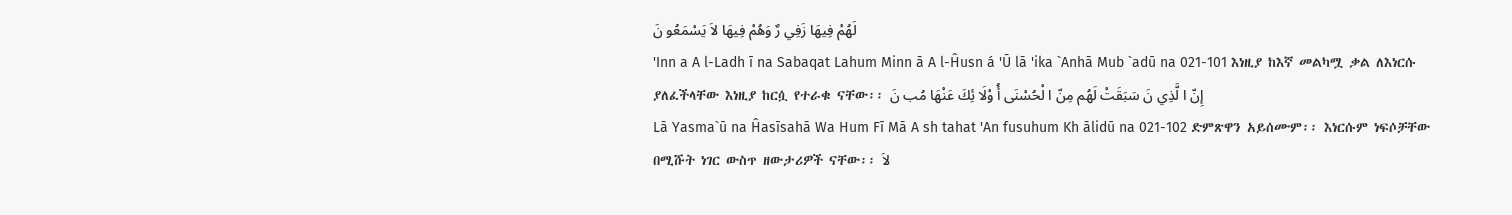لَهُمْ فِيهَا زَفِي رٌ وَهُمْ فِيهَا لاَ يَسْمَعُو نَ
'Inn a A l-Ladh ī na Sabaqat Lahum Minn ā A l-Ĥusn á 'Ū lā 'ika `Anhā Mub `adū na 021-101 እነዚያ ከእኛ መልካሟ ቃል ለእነርሱ ያለፈችላቸው እነዚያ ከርሷ የተራቁ ናቸው፡፡ إِنّ ا لَّذِي نَ سَبَقَتْ لَهُم مِنّ ا لْحُسْنَى أُ وْلَا ئِكَ عَنْهَا مُب نَ
Lā Yasma`ū na Ĥasīsahā Wa Hum Fī Mā A sh tahat 'An fusuhum Kh ālidū na 021-102 ድምጽዋን አይሰሙም፡፡ እነርሱም ነፍሶቻቸው በሚሹት ነገር ውስጥ ዘውታሪዎች ናቸው፡፡ لاَ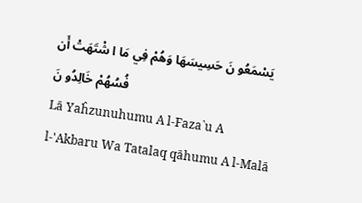يَسْمَعُو نَ حَسِيسَهَا وَهُمْ فِي مَا ا شْتَهَتْ أَن فُسُهُمْ خَالِدُو نَ
Lā Yaĥzunuhumu A l-Faza`u A l-'Akbaru Wa Tatalaq qāhumu A l-Malā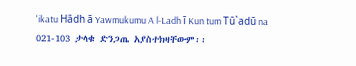'ikatu Hādh ā Yawmukumu A l-Ladh ī Kun tum Tū`adū na 021-103 ታላቁ ድንጋጤ አያስተክዛቸውም፡፡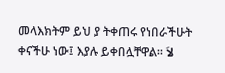መላእክትም ይህ ያ ትቀጠሩ የነበራችሁት ቀናችሁ ነው፤ እያሉ ይቀበሏቸዋል፡፡ لاَ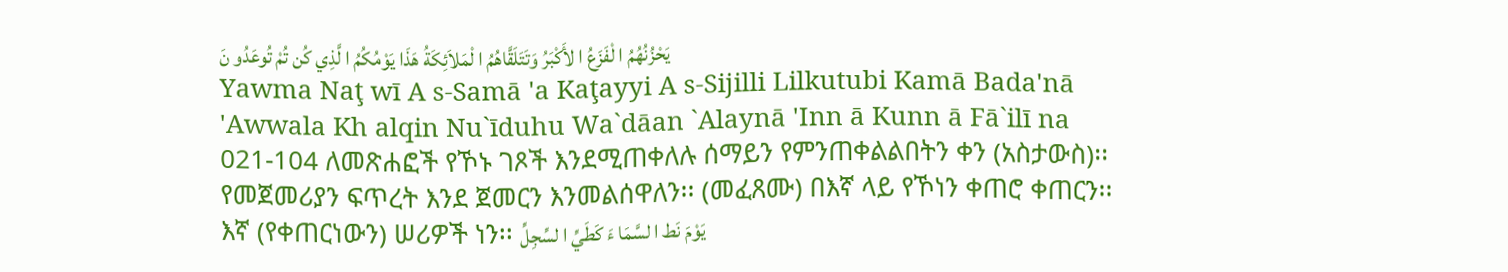يَحْزُنُهُمُ ا لْفَزَعُ ا لأَكْبَرُ وَتَتَلَقَّاهُمُ ا لْمَلاَئِكَةُ هَذَا يَوْمُكُمُ ا لَّذِي كُن تُمْ تُوعَدُو نَ
Yawma Naţ wī A s-Samā 'a Kaţayyi A s-Sijilli Lilkutubi Kamā Bada'nā 'Awwala Kh alqin Nu`īduhu Wa`dāan `Alaynā 'Inn ā Kunn ā Fā`ilī na 021-104 ለመጽሐፎች የኾኑ ገጾች እንደሚጠቀለሉ ሰማይን የምንጠቀልልበትን ቀን (አስታውስ)፡፡ የመጀመሪያን ፍጥረት እንደ ጀመርን እንመልሰዋለን፡፡ (መፈጸሙ) በእኛ ላይ የኾነን ቀጠሮ ቀጠርን፡፡ እኛ (የቀጠርነውን) ሠሪዎች ነን፡፡ يَوْمَ نَط ا لسَّمَا ءَ كَطَيِّ ا لسِّجِلِّ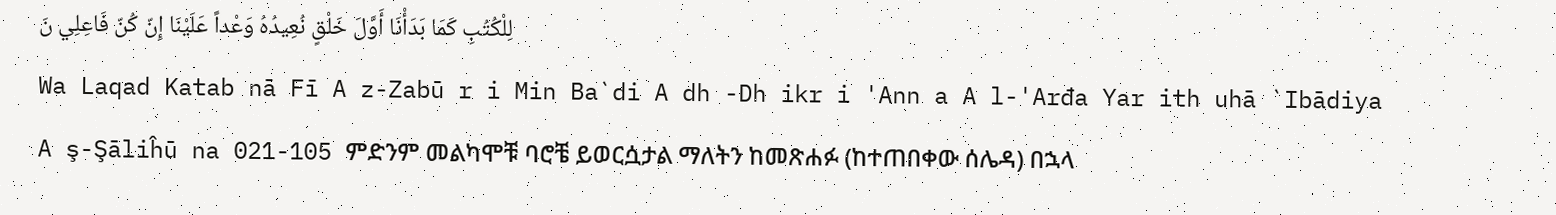لِلْكُتُبِ كَمَا بَدَأْنَا أَوَّلَ خَلْقٍ نُعِيدُهُ وَعْداً عَلَيْنَا إِنّ كُنّ فَاعِلِي نَ
Wa Laqad Katab nā Fī A z-Zabū r i Min Ba`di A dh -Dh ikr i 'Ann a A l-'Arđa Yar ith uhā `Ibādiya A ş-Şāliĥū na 021-105 ምድንም መልካሞቹ ባሮቼ ይወርሷታል ማለትን ከመጽሐፉ (ከተጠበቀው ሰሌዳ) በኋላ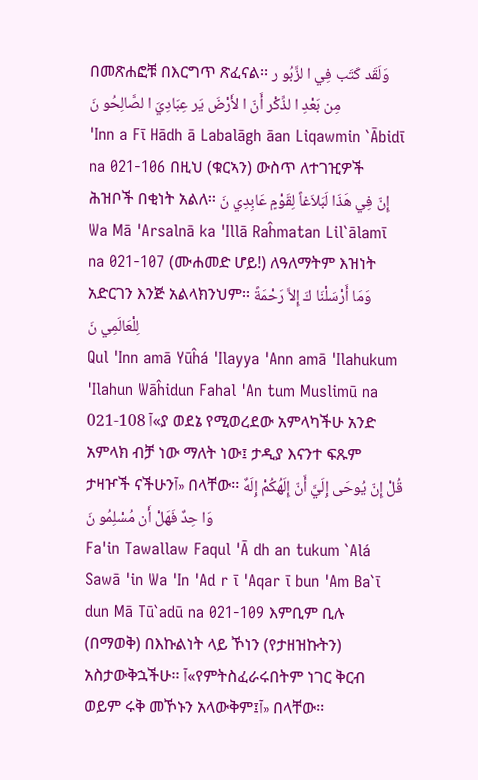በመጽሐፎቹ በእርግጥ ጽፈናል፡፡ وَلَقَد كَتَب فِي ا لزَّبُو ر مِن بَعْدِ ا لذِّكْر أَنّ ا لأَرْضَ يَر عِبَادِيَ ا لصَّالِحُو نَ
'Inn a Fī Hādh ā Labalāgh āan Liqawmin `Ābidī na 021-106 በዚህ (ቁርኣን) ውስጥ ለተገዢዎች ሕዝቦች በቂነት አልለ፡፡ إِنّ فِي هَذَا لَبَلاَغاً لِقَوْمٍ عَابِدِي نَ
Wa Mā 'Arsalnā ka 'Illā Raĥmatan Lil`ālamī na 021-107 (ሙሐመድ ሆይ!) ለዓለማትም እዝነት አድርገን እንጅ አልላክንህም፡፡ وَمَا أَرْسَلْنَا كَ إِلاَّ رَحْمَةً لِلْعَالَمِي نَ
Qul 'Inn amā Yūĥá 'Ilayya 'Ann amā 'Ilahukum 'Ilahun Wāĥidun Fahal 'An tum Muslimū na 021-108 آ«ያ ወደኔ የሚወረደው አምላካችሁ አንድ አምላክ ብቻ ነው ማለት ነው፤ ታዲያ እናንተ ፍጹም ታዛዦች ናችሁንآ» በላቸው፡፡ قُلْ إِنّ يُوحَى إِلَيَّ أَنّ إِلَهُكُمْ إِلَهٌ وَا حِدٌ فَهَلْ أَن مُسْلِمُو نَ
Fa'in Tawallaw Faqul 'Ā dh an tukum `Alá Sawā 'in Wa 'In 'Ad r ī 'Aqar ī bun 'Am Ba`ī dun Mā Tū`adū na 021-109 እምቢም ቢሉ (በማወቅ) በእኩልነት ላይ ኾነን (የታዘዝኩትን) አስታውቅኋችሁ፡፡ آ«የምትስፈራሩበትም ነገር ቅርብ ወይም ሩቅ መኾኑን አላውቅም፤آ» በላቸው፡፡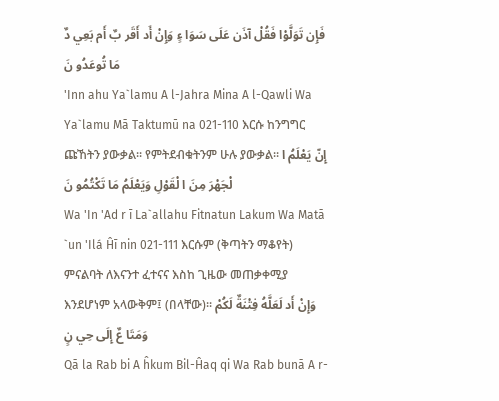فَإِن تَوَلَّوْا فَقُلْ آذَن عَلَى سَوَا ءٍ وَإِنْ أَد أَقَر بٌ أَم بَعِي دٌ مَا تُوعَدُو نَ
'Inn ahu Ya`lamu A l-Jahra Mina A l-Qawli Wa Ya`lamu Mā Taktumū na 021-110 እርሱ ከንግግር ጩኸትን ያውቃል፡፡ የምትደብቁትንም ሁሉ ያውቃል፡፡ إِنّ يَعْلَمُ ا لْجَهْرَ مِنَ ا لْقَوْلِ وَيَعْلَمُ مَا تَكْتُمُو نَ
Wa 'In 'Ad r ī La`allahu Fitnatun Lakum Wa Matā `un 'Ilá Ĥī nin 021-111 እርሱም (ቅጣትን ማቆየት) ምናልባት ለእናንተ ፈተናና እስከ ጊዜው መጠቃቀሚያ እንደሆነም አላውቅም፤ (በላቸው)፡፡ وَإِنْ أَد لَعَلَّهُ فِتْنَةٌ لَكُمْ وَمَتَا عٌ إِلَى حِي نٍ
Qā la Rab bi A ĥkum Bil-Ĥaq qi Wa Rab bunā A r-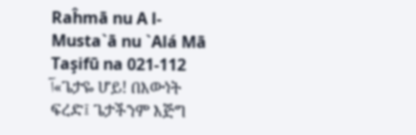Raĥmā nu A l-Musta`ā nu `Alá Mā Taşifū na 021-112 آ«ጌታዬ ሆይ! በእውነት ፍረድ፤ ጌታችንም እጅግ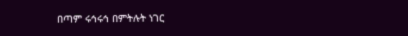በጣም ሩኅሩኅ በምትሉት ነገር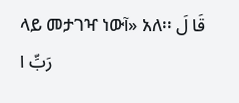ላይ መታገዣ ነውآ» አለ፡፡ قَا لَ رَبِّ ا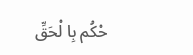حْكُم بِا لْحَقِّ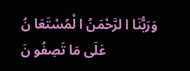وَرَبُّنَا ا لرَّحْمَنُ ا لْمُسْتَعَا نُ عَلَى مَا تَصِفُو نَ